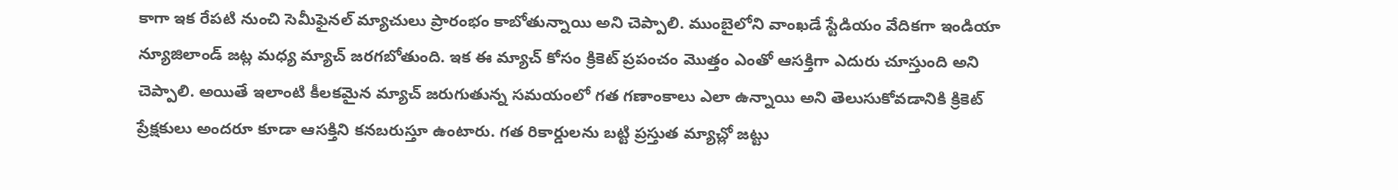కాగా ఇక రేపటి నుంచి సెమీఫైనల్ మ్యాచులు ప్రారంభం కాబోతున్నాయి అని చెప్పాలి. ముంబైలోని వాంఖడే స్టేడియం వేదికగా ఇండియా న్యూజిలాండ్ జట్ల మధ్య మ్యాచ్ జరగబోతుంది. ఇక ఈ మ్యాచ్ కోసం క్రికెట్ ప్రపంచం మొత్తం ఎంతో ఆసక్తిగా ఎదురు చూస్తుంది అని చెప్పాలి. అయితే ఇలాంటి కీలకమైన మ్యాచ్ జరుగుతున్న సమయంలో గత గణాంకాలు ఎలా ఉన్నాయి అని తెలుసుకోవడానికి క్రికెట్ ప్రేక్షకులు అందరూ కూడా ఆసక్తిని కనబరుస్తూ ఉంటారు. గత రికార్డులను బట్టి ప్రస్తుత మ్యాచ్లో జట్టు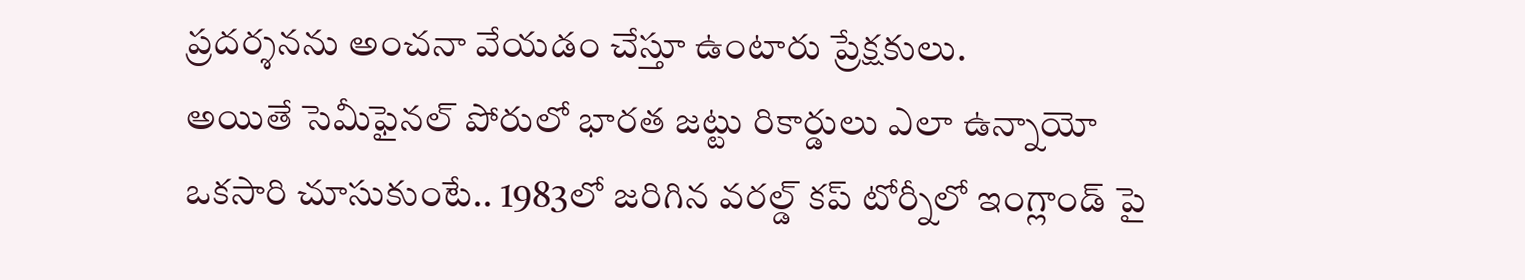ప్రదర్శనను అంచనా వేయడం చేస్తూ ఉంటారు ప్రేక్షకులు.
అయితే సెమీఫైనల్ పోరులో భారత జట్టు రికార్డులు ఎలా ఉన్నాయో ఒకసారి చూసుకుంటే.. 1983లో జరిగిన వరల్డ్ కప్ టోర్నీలో ఇంగ్లాండ్ పై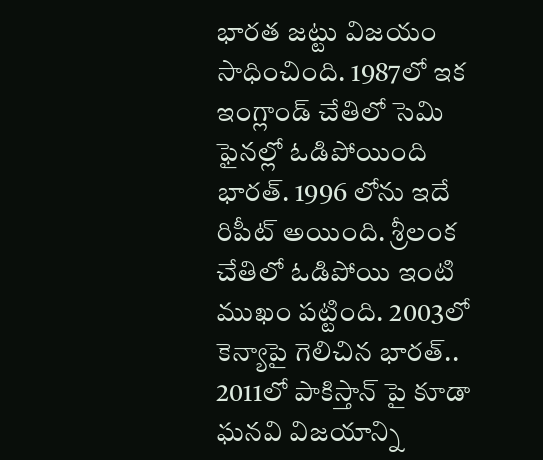భారత జట్టు విజయం సాధించింది. 1987లో ఇక ఇంగ్లాండ్ చేతిలో సెమి ఫైనల్లో ఓడిపోయింది భారత్. 1996 లోను ఇదే రిపీట్ అయింది. శ్రీలంక చేతిలో ఓడిపోయి ఇంటి ముఖం పట్టింది. 2003లో కెన్యాపై గెలిచిన భారత్.. 2011లో పాకిస్తాన్ పై కూడా ఘనవి విజయాన్ని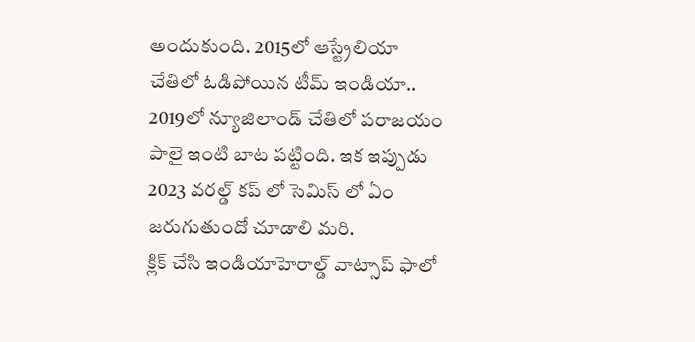అందుకుంది. 2015లో ఆస్ట్రేలియా చేతిలో ఓడిపోయిన టీమ్ ఇండియా.. 2019లో న్యూజిలాండ్ చేతిలో పరాజయం పాలై ఇంటి బాట పట్టింది. ఇక ఇప్పుడు 2023 వరల్డ్ కప్ లో సెమిస్ లో ఏం జరుగుతుందో చూడాలి మరి.
క్లిక్ చేసి ఇండియాహెరాల్డ్ వాట్సాప్ ఫాలో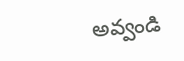అవ్వండి